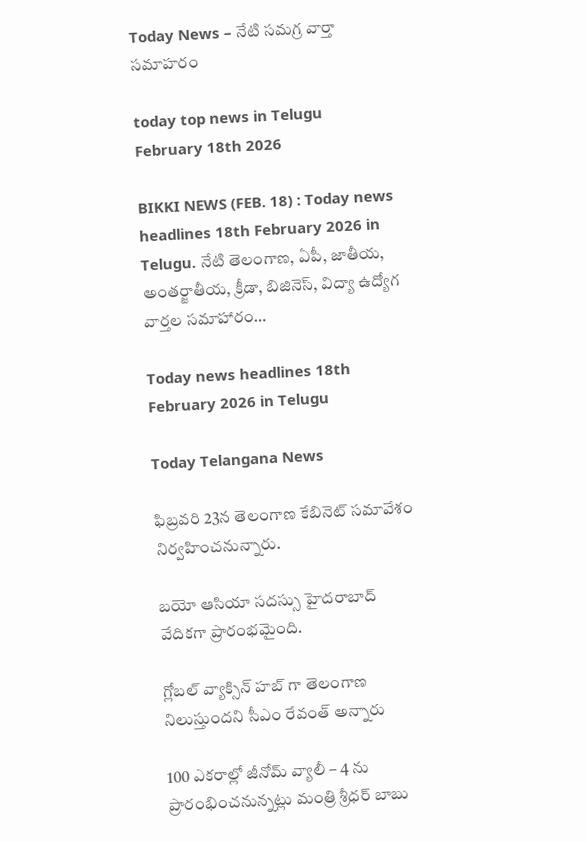Today News – నేటి సమగ్ర వార్తా సమాహరం

today top news in Telugu February 18th 2026

BIKKI NEWS (FEB. 18) : Today news headlines 18th February 2026 in Telugu. నేటి తెలంగాణ, ఏపీ, జాతీయ, అంతర్జాతీయ, క్రీడా, బిజినెస్, విద్యా ఉద్యోగ వార్తల సమాహారం…

Today news headlines 18th February 2026 in Telugu

Today Telangana News

ఫిబ్రవరి 23న తెలంగాణ కేబినెట్ సమావేశం నిర్వహించనున్నారు.

బయో ఆసియా సదస్సు హైదరాబాద్ వేదికగా ప్రారంభమైంది.

గ్లోబల్ వ్యాక్సిన్ హబ్ గా తెలంగాణ నిలుస్తుందని సీఎం రేవంత్ అన్నారు

100 ఎకరాల్లో జీనోమ్ వ్యాలీ – 4 ను ప్రారంభించనున్నట్లు మంత్రి శ్రీధర్ బాబు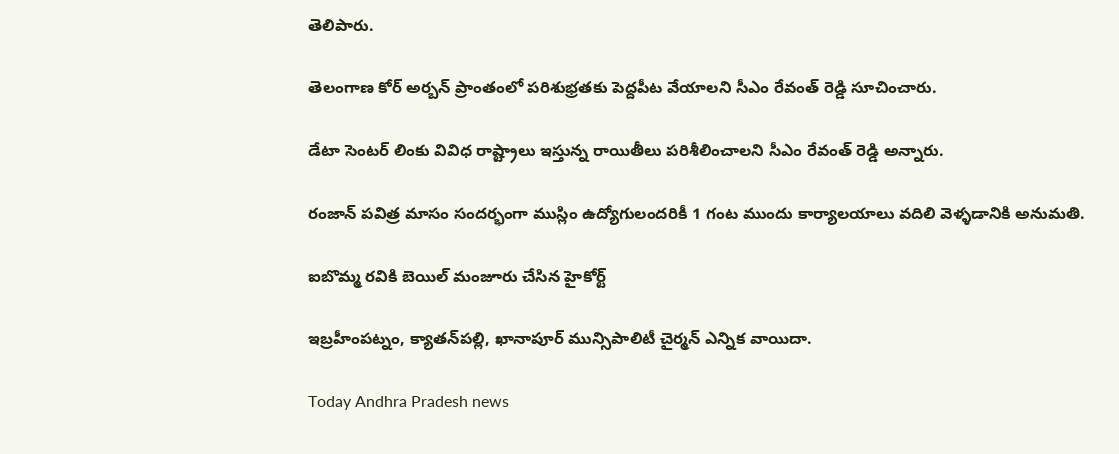తెలిపారు.

తెలంగాణ కోర్ అర్బన్ ప్రాంతంలో పరిశుభ్రతకు పెద్దపీట వేయాలని సీఎం రేవంత్ రెడ్డి సూచించారు.

డేటా సెంటర్ లింకు వివిధ రాష్ట్రాలు ఇస్తున్న రాయితీలు పరిశీలించాలని సీఎం రేవంత్ రెడ్డి అన్నారు.

రంజాన్ పవిత్ర మాసం సందర్భంగా ముస్లిం ఉద్యోగులందరికీ 1 గంట ముందు కార్యాలయాలు వదిలి వెళ్ళడానికి అనుమతి.

ఐబొమ్మ రవికి బెయిల్ మంజూరు చేసిన హైకోర్ట్

ఇబ్రహీంపట్నం, క్యాతన్‌పల్లి, ఖానాపూర్ మున్సిపాలిటీ చైర్మన్ ఎన్నిక వాయిదా.

Today Andhra Pradesh news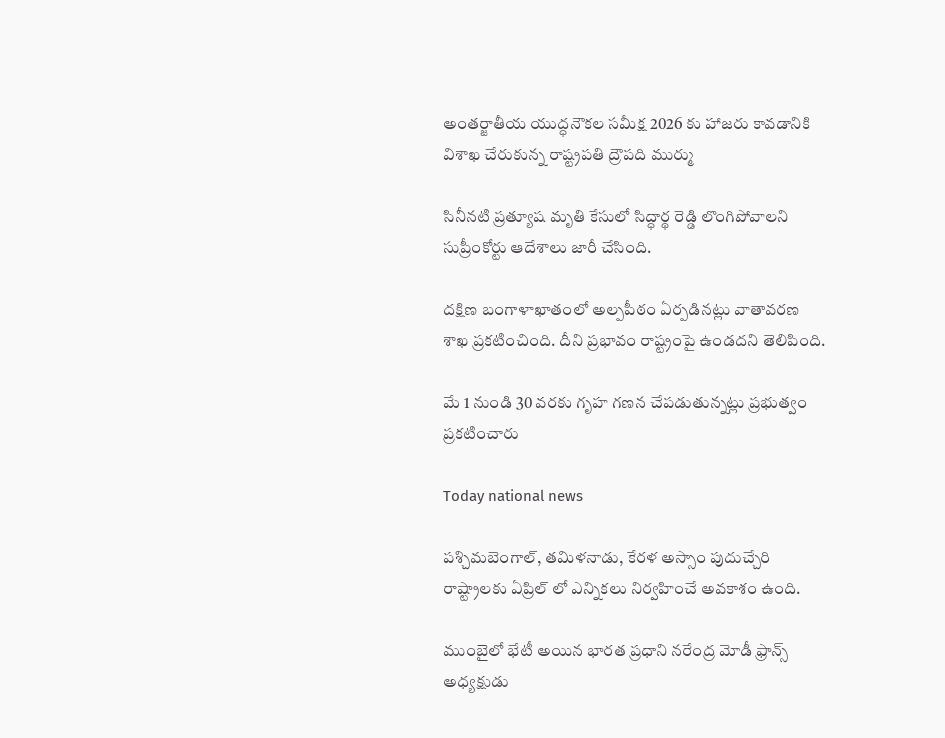అంతర్జాతీయ యుద్ధనౌకల సమీక్ష 2026 కు హాజరు కావడానికి విశాఖ చేరుకున్న రాష్ట్రపతి ద్రౌపది ముర్ము

సినీనటి ప్రత్యూష మృతి కేసులో సిద్ధార్థ రెడ్డి లొంగిపోవాలని సుప్రీంకోర్టు ఆదేశాలు జారీ చేసింది.

దక్షిణ బంగాళాఖాతంలో అల్పపీఠం ఏర్పడినట్లు వాతావరణ శాఖ ప్రకటించింది. దీని ప్రభావం రాష్ట్రంపై ఉండదని తెలిపింది.

మే 1 నుండి 30 వరకు గృహ గణన చేపడుతున్నట్లు ప్రభుత్వం ప్రకటించారు

Today national news

పశ్చిమబెంగాల్, తమిళనాడు, కేరళ అస్సాం పుదుచ్చేరి రాష్ట్రాలకు ఏప్రిల్ లో ఎన్నికలు నిర్వహించే అవకాశం ఉంది.

ముంబైలో భేటీ అయిన భారత ప్రధాని నరేంద్ర మోడీ ఫ్రాన్స్ అధ్యక్షుడు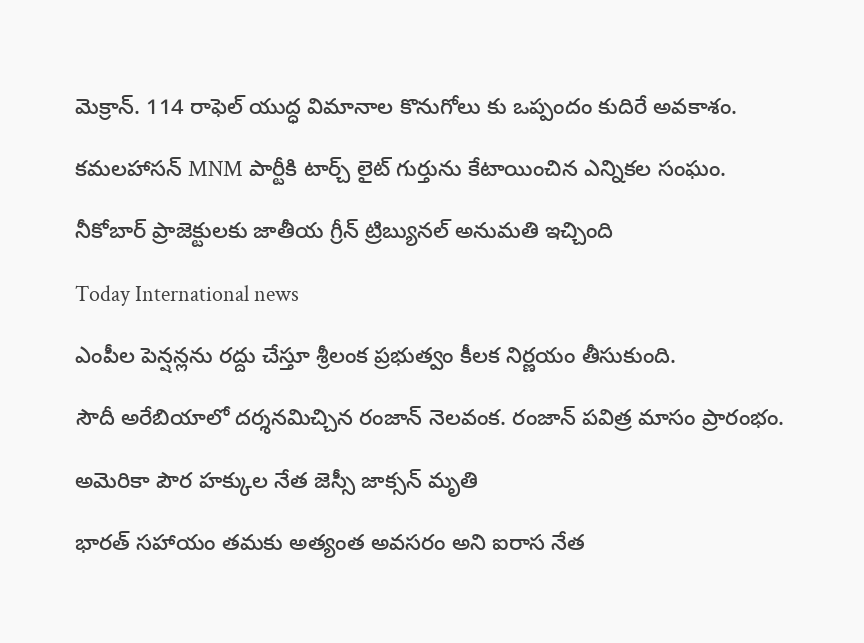మెక్రాన్. 114 రాఫెల్ యుద్ధ విమానాల కొనుగోలు కు ఒప్పందం కుదిరే అవకాశం.

కమలహాసన్ MNM పార్టీకి టార్చ్ లైట్ గుర్తును కేటాయించిన ఎన్నికల సంఘం.

నీకోబార్ ప్రాజెక్టులకు జాతీయ గ్రీన్ ట్రిబ్యునల్ అనుమతి ఇచ్చింది

Today International news

ఎంపీల పెన్షన్లను రద్దు చేస్తూ శ్రీలంక ప్రభుత్వం కీలక నిర్ణయం తీసుకుంది.

సౌదీ అరేబియాలో దర్శనమిచ్చిన రంజాన్ నెలవంక. రంజాన్ పవిత్ర మాసం ప్రారంభం.

అమెరికా పౌర హక్కుల నేత జెస్సీ జాక్సన్ మృతి

భారత్ సహాయం తమకు అత్యంత అవసరం అని ఐరాస నేత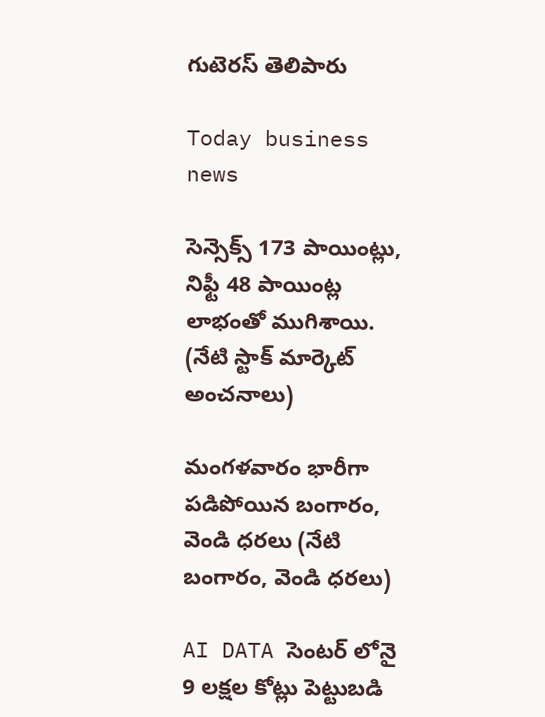గుటెరస్ తెలిపారు

Today business news

సెన్సెక్స్ 173 పాయింట్లు, నిఫ్టీ 48 పాయింట్ల లాభంతో ముగిశాయి. (నేటి స్టాక్ మార్కెట్ అంచనాలు)

మంగళవారం భారీగా పడిపోయిన బంగారం, వెండి ధరలు (నేటి బంగారం, వెండి ధరలు)

AI DATA సెంటర్ లోనై 9 లక్షల కోట్లు పెట్టుబడి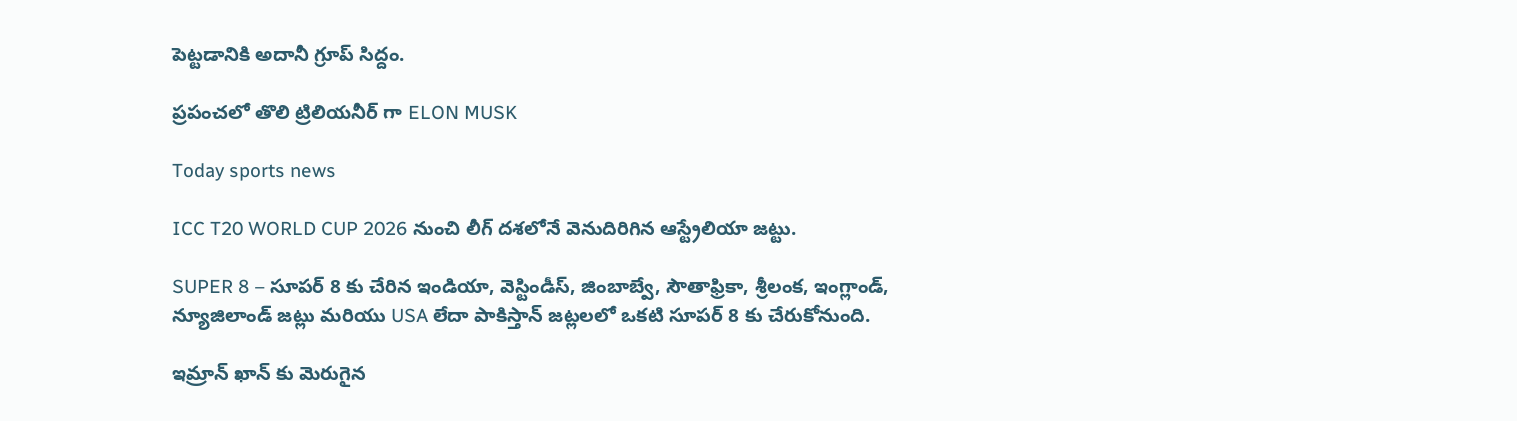పెట్టడానికి అదానీ గ్రూప్ సిద్దం.

ప్రపంచలో తొలి ట్రిలియనీర్ గా ELON MUSK

Today sports news

ICC T20 WORLD CUP 2026 నుంచి లీగ్ దశలోనే వెనుదిరిగిన ఆస్ట్రేలియా జట్టు.

SUPER 8 – సూపర్ 8 కు చేరిన ఇండియా, వెస్టిండీస్, జింబాబ్వే, సౌతాఫ్రికా, శ్రీలంక, ఇంగ్లాండ్, న్యూజిలాండ్ జట్లు మరియు USA లేదా పాకిస్తాన్ జట్లలలో ఒకటి సూపర్ 8 కు చేరుకోనుంది.

ఇమ్రాన్ ఖాన్ కు మెరుగైన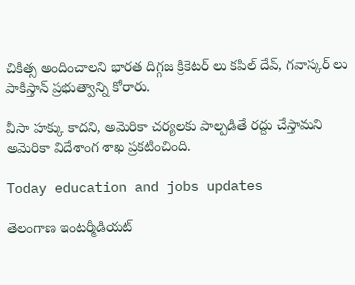చికిత్స అందించాలని భారత దిగ్గజ క్రికెటర్ లు కపిల్ దేవ్, గవాస్కర్ లు పాకిస్తాన్ ప్రభుత్వాన్ని కోరారు.

వీసా హక్కు కాదని, అమెరికా చర్యలకు పాల్పడితే రద్దు చేస్తామని అమెరికా విదేశాంగ శాఖ ప్రకటించింది.

Today education and jobs updates

తెలంగాణ ఇంటర్మీడియట్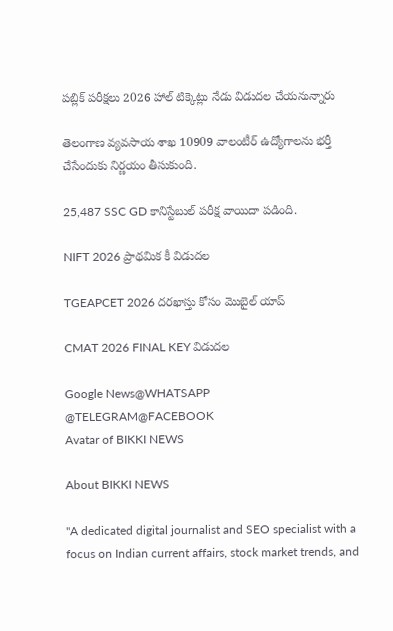పబ్లిక్ పరీక్షలు 2026 హాల్ టిక్కెట్లు నేడు విడుదల చేయనున్నారు

తెలంగాణ వ్యవసాయ శాఖ 10909 వాలంటీర్ ఉద్యోగాలను భర్తీ చేసేందుకు నిర్ణయం తీసుకుంది.

25,487 SSC GD కానిస్టేబుల్ పరీక్ష వాయిదా పడింది.

NIFT 2026 ప్రాథమిక కీ విడుదల

TGEAPCET 2026 దరఖాస్తు కోసం మొబైల్ యాప్

CMAT 2026 FINAL KEY విడుదల

Google News@WHATSAPP
@TELEGRAM@FACEBOOK
Avatar of BIKKI NEWS

About BIKKI NEWS

"A dedicated digital journalist and SEO specialist with a focus on Indian current affairs, stock market trends, and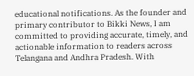educational notifications. As the founder and primary contributor to Bikki News, I am committed to providing accurate, timely, and actionable information to readers across Telangana and Andhra Pradesh. With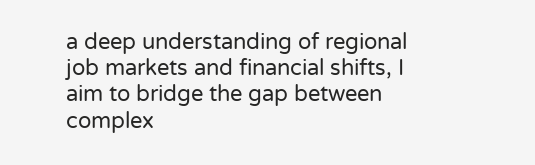a deep understanding of regional job markets and financial shifts, I aim to bridge the gap between complex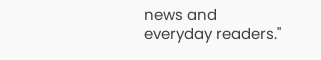news and everyday readers."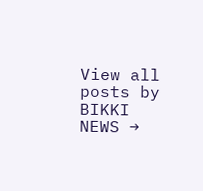View all posts by BIKKI NEWS →